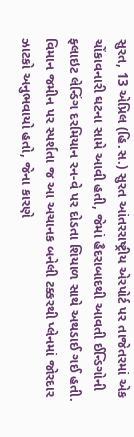સુરત, 13 એપ્રિલ (હિ.સ.) સુરત આંતરરાષ્ટ્રીય એરપોર્ટ પર તાજેતરમાં એક ચોંકાવનારી ઘટના સામે આવી હતી, જેમાં હૈદરાબાદથી આવતી ઈન્ડિગોની ફ્લાઇટ લેન્ડિંગ દરમિયાન રન-વે પર દોડતા શિયાળ સાથે અથડાઈ ગઈ હતી. વિમાન જમીન પર સ્પર્શતા જ આ અચાનક બનેલી ટક્કરથી પ્લેનમાં જોરદાર ઝાટકો અનુભવાયો હતો, જેના કારણે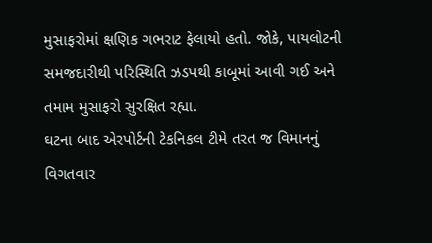મુસાફરોમાં ક્ષણિક ગભરાટ ફેલાયો હતો. જોકે, પાયલોટની સમજદારીથી પરિસ્થિતિ ઝડપથી કાબૂમાં આવી ગઈ અને તમામ મુસાફરો સુરક્ષિત રહ્યા.
ઘટના બાદ એરપોર્ટની ટેકનિકલ ટીમે તરત જ વિમાનનું વિગતવાર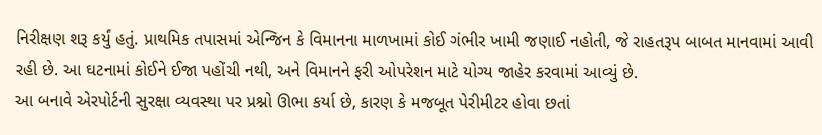નિરીક્ષણ શરૂ કર્યું હતું. પ્રાથમિક તપાસમાં એન્જિન કે વિમાનના માળખામાં કોઈ ગંભીર ખામી જણાઈ નહોતી, જે રાહતરૂપ બાબત માનવામાં આવી રહી છે. આ ઘટનામાં કોઈને ઈજા પહોંચી નથી, અને વિમાનને ફરી ઓપરેશન માટે યોગ્ય જાહેર કરવામાં આવ્યું છે.
આ બનાવે એરપોર્ટની સુરક્ષા વ્યવસ્થા પર પ્રશ્નો ઊભા કર્યા છે, કારણ કે મજબૂત પેરીમીટર હોવા છતાં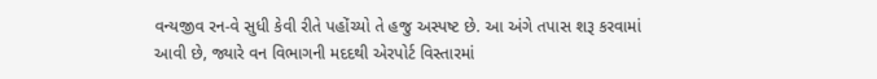વન્યજીવ રન-વે સુધી કેવી રીતે પહોંચ્યો તે હજુ અસ્પષ્ટ છે. આ અંગે તપાસ શરૂ કરવામાં આવી છે, જ્યારે વન વિભાગની મદદથી એરપોર્ટ વિસ્તારમાં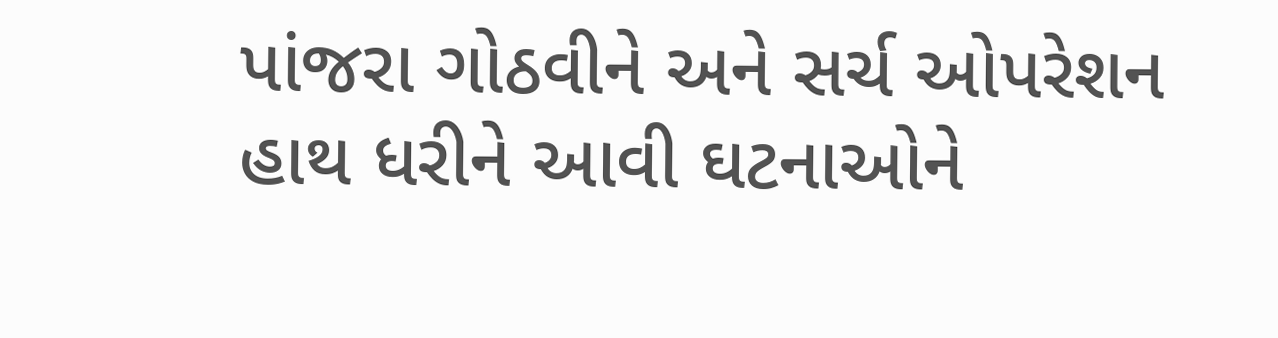પાંજરા ગોઠવીને અને સર્ચ ઓપરેશન હાથ ધરીને આવી ઘટનાઓને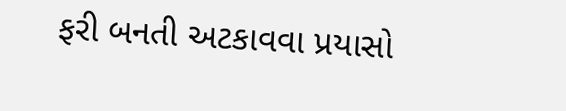ફરી બનતી અટકાવવા પ્રયાસો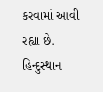કરવામાં આવી રહ્યા છે.
હિન્દુસ્થાન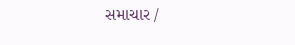સમાચાર /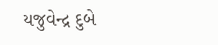યજુવેન્દ્ર દુબે